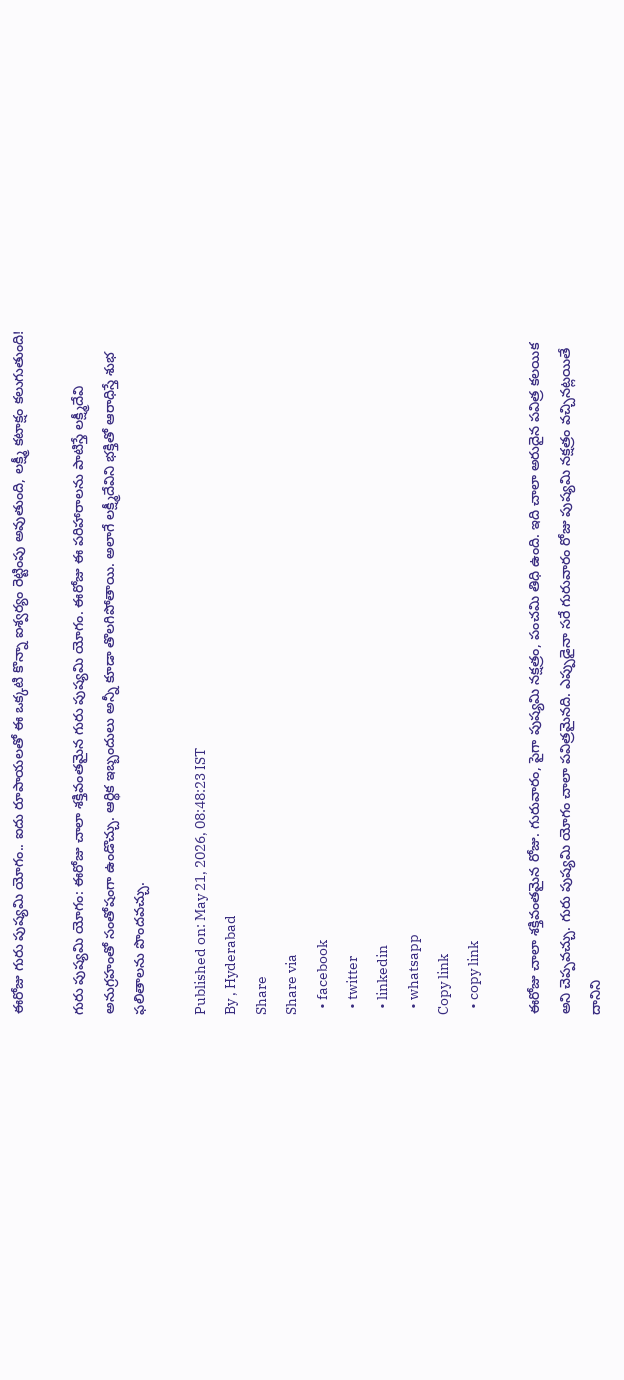ఈరోజు గురు పుష్యమి యోగం.. ఐదు రూపాయలతో ఈ ఒక్కటి కొన్నా ఐశ్వర్యం రెట్టింపు అవుతుంది, లక్ష్మీ కటాక్షం కలుగుతుంది!

గురు పుష్యమి యోగం: ఈరోజు చాలా శక్తివంతమైన గురు పుష్యమి యోగం. ఈరోజు ఈ పరిహారాలను పాటిస్తే లక్ష్మీదేవి అనుగ్రహంతో సంతోషంగా ఉండొచ్చు. ఆర్థిక ఇబ్బందులు అన్నీ కూడా తొలగిపోతాయి. అలాగే లక్ష్మీదేవిని భక్తితో ఆరాధిస్తే శుభ ఫలితాలను పొందవచ్చు.

Published on: May 21, 2026, 08:48:23 IST
By , Hyderabad
Share
Share via
  • facebook
  • twitter
  • linkedin
  • whatsapp
Copy link
  • copy link

ఈరోజు చాలా శక్తివంతమైన రోజు. గురువారం, పైగా పుష్యమి నక్షత్రం, పంచమి తిధి ఉంది. ఇది చాలా అరుదైన పవిత్ర కలయిక అని చెప్పవచ్చు. గురు పుష్యమి యోగం చాలా పవిత్రమైనది. ఎప్పుడైనా సరే గురువారం రోజు పుష్యమి నక్షత్రం వచ్చినట్లయితే దానిని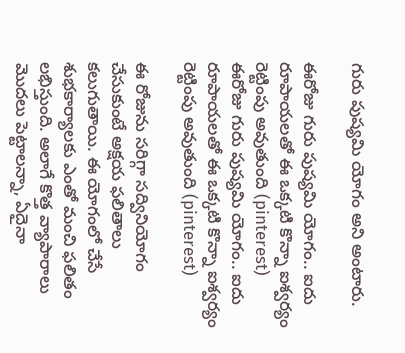గురు పుష్యమి యోగం అని అంటారు.

ఈరోజు గురు పుష్యమి యోగం.. ఐదు రూపాయలతో ఈ ఒక్కటి కొన్నా ఐశ్వర్యం రెట్టింపు అవుతుంది (pinterest)
ఈరోజు గురు పుష్యమి యోగం.. ఐదు రూపాయలతో ఈ ఒక్కటి కొన్నా ఐశ్వర్యం రెట్టింపు అవుతుంది (pinterest)

ఈ రోజును సరిగ్గా సద్వినియోగం చేసుకుంటే అక్షయ ఫలితాలు కలుగుతాయి. ఈ యోగంలో చేసే శుభకార్యాలకు ఎంతో మంచి ఫలితం లభిస్తుంది. అలాగే కొత్త వ్యాపారాలు మొదలు పెట్టాలన్నా, ఏదైనా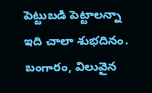పెట్టుబడి పెట్టాలన్నా ఇది చాలా శుభదినం. బంగారం, విలువైన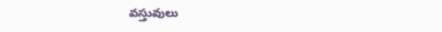వస్తువులు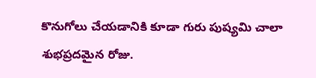కొనుగోలు చేయడానికి కూడా గురు పుష్యమి చాలా శుభప్రదమైన రోజు.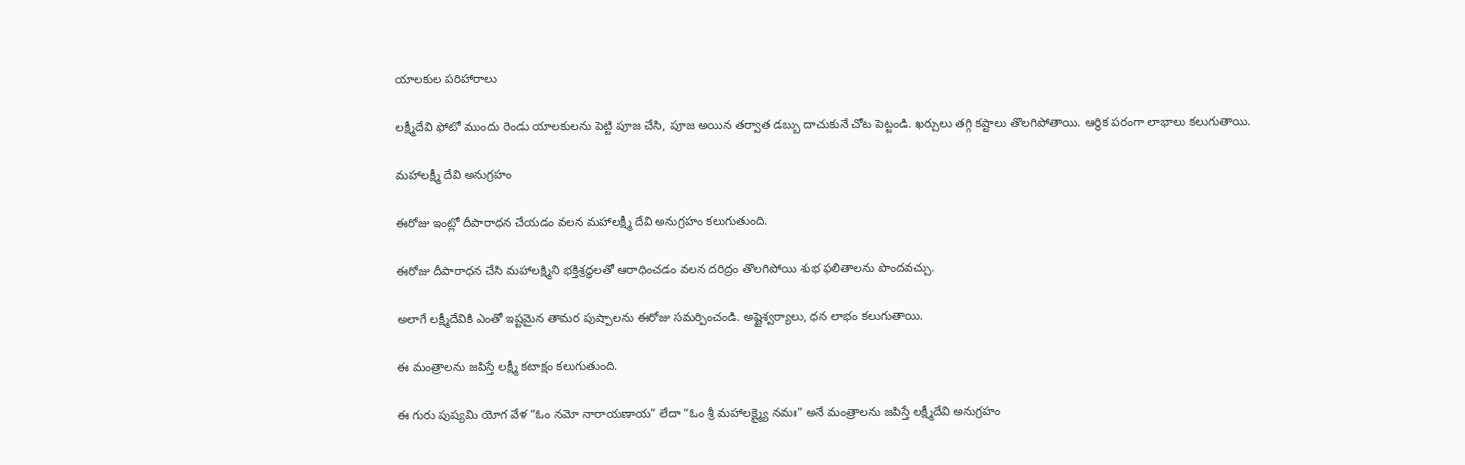యాలకుల పరిహారాలు

లక్ష్మీదేవి ఫోటో ముందు రెండు యాలకులను పెట్టి పూజ చేసి, పూజ అయిన తర్వాత డబ్బు దాచుకునే చోట పెట్టండి. ఖర్చులు తగ్గి కష్టాలు తొలగిపోతాయి. ఆర్థిక పరంగా లాభాలు కలుగుతాయి.

మహాలక్ష్మీ దేవి అనుగ్రహం

ఈరోజు ఇంట్లో దీపారాధన చేయడం వలన మహాలక్ష్మీ దేవి అనుగ్రహం కలుగుతుంది.

ఈరోజు దీపారాధన చేసి మహాలక్ష్మిని భక్తిశ్రద్ధలతో ఆరాధించడం వలన దరిద్రం తొలగిపోయి శుభ ఫలితాలను పొందవచ్చు.

అలాగే లక్ష్మీదేవికి ఎంతో ఇష్టమైన తామర పుష్పాలను ఈరోజు సమర్పించండి. అష్టైశ్వర్యాలు, ధన లాభం కలుగుతాయి.

ఈ మంత్రాలను జపిస్తే లక్ష్మీ కటాక్షం కలుగుతుంది.

ఈ గురు పుష్యమి యోగ వేళ “ఓం నమో నారాయణాయ” లేదా “ఓం శ్రీ మహాలక్ష్మ్యై నమః” అనే మంత్రాలను జపిస్తే లక్ష్మీదేవి అనుగ్రహం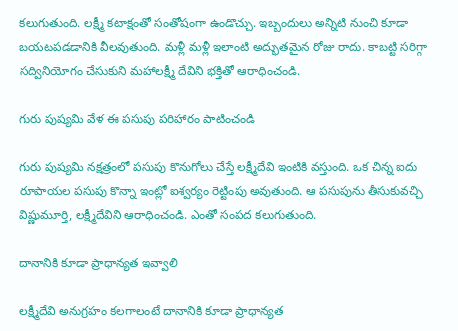కలుగుతుంది. లక్ష్మీ కటాక్షంతో సంతోషంగా ఉండొచ్చు. ఇబ్బందులు అన్నిటి నుంచి కూడా బయటపడడానికి వీలవుతుంది. మళ్లీ మళ్లీ ఇలాంటి అద్భుతమైన రోజు రాదు. కాబట్టి సరిగ్గా సద్వినియోగం చేసుకుని మహాలక్ష్మీ దేవిని భక్తితో ఆరాధించండి.

గురు పుష్యమి వేళ ఈ పసుపు పరిహారం పాటించండి

గురు పుష్యమి నక్షత్రంలో పసుపు కొనుగోలు చేస్తే లక్ష్మీదేవి ఇంటికి వస్తుంది. ఒక చిన్న ఐదు రూపాయల పసుపు కొన్నా ఇంట్లో ఐశ్వర్యం రెట్టింపు అవుతుంది. ఆ పసుపును తీసుకువచ్చి విష్ణుమూర్తి, లక్ష్మీదేవిని ఆరాధించండి. ఎంతో సంపద కలుగుతుంది.

దానానికి కూడా ప్రాధాన్యత ఇవ్వాలి

లక్ష్మీదేవి అనుగ్రహం కలగాలంటే దానానికి కూడా ప్రాధాన్యత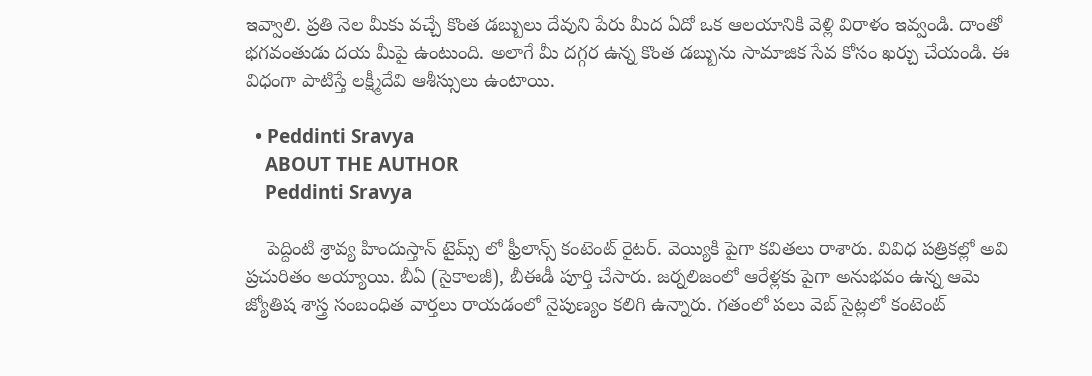ఇవ్వాలి. ప్రతి నెల మీకు వచ్చే కొంత డబ్బులు దేవుని పేరు మీద ఏదో ఒక ఆలయానికి వెళ్లి విరాళం ఇవ్వండి. దాంతో భగవంతుడు దయ మీపై ఉంటుంది. అలాగే మీ దగ్గర ఉన్న కొంత డబ్బును సామాజిక సేవ కోసం ఖర్చు చేయండి. ఈ విధంగా పాటిస్తే లక్ష్మీదేవి ఆశీస్సులు ఉంటాయి.

  • Peddinti Sravya
    ABOUT THE AUTHOR
    Peddinti Sravya

    పెద్దింటి శ్రావ్య హిందుస్తాన్ టైమ్స్ లో ఫ్రీలాన్స్ కంటెంట్ రైటర్. వెయ్యికి పైగా కవితలు రాశారు. వివిధ పత్రికల్లో అవి ప్రచురితం అయ్యాయి. బీఏ (సైకాలజీ), బీఈడీ పూర్తి చేసారు. జర్నలిజంలో ఆరేళ్లకు పైగా అనుభవం ఉన్న ఆమె జ్యోతిష శాస్త్ర సంబంధిత వార్తలు రాయడంలో నైపుణ్యం కలిగి ఉన్నారు. గతంలో పలు వెబ్ సైట్లలో కంటెంట్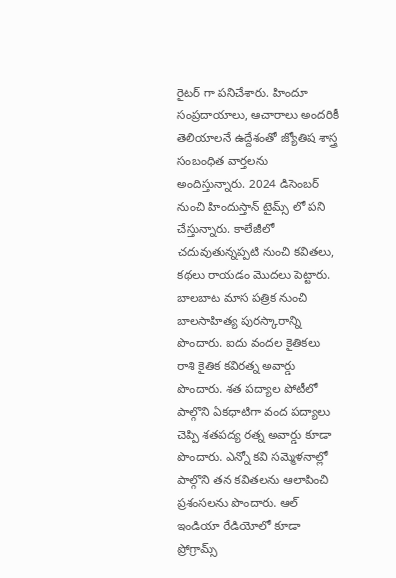రైటర్ గా పనిచేశారు. హిందూ సంప్రదాయాలు, ఆచారాలు అందరికీ తెలియాలనే ఉద్దేశంతో జ్యోతిష శాస్త్ర సంబంధిత వార్తలను అందిస్తున్నారు. 2024 డిసెంబర్ నుంచి హిందుస్తాన్ టైమ్స్ లో పని చేస్తున్నారు. కాలేజీలో చదువుతున్నప్పటి నుంచి కవితలు, కథలు రాయడం మొదలు పెట్టారు. బాలబాట మాస పత్రిక నుంచి బాలసాహిత్య పురస్కారాన్ని పొందారు. ఐదు వందల కైతికలు రాశి కైతిక కవిరత్న అవార్డు పొందారు. శత పద్యాల పోటీలో పాల్గొని ఏకధాటిగా వంద పద్యాలు చెప్పి శతపద్య రత్న అవార్డు కూడా పొందారు. ఎన్నో కవి సమ్మెళనాల్లో పాల్గొని తన కవితలను ఆలాపించి ప్రశంసలను పొందారు. ఆల్ ఇండియా రేడియోలో కూడా ప్రోగ్రామ్స్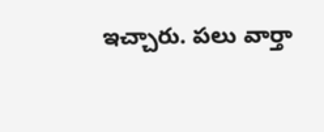ఇచ్చారు. పలు వార్తా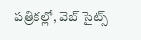పత్రికల్లో, వెబ్ సైట్స్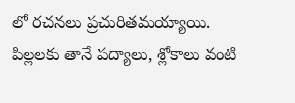లో రచనలు ప్రచురితమయ్యాయి. పిల్లలకు తానే పద్యాలు, శ్లోకాలు వంటి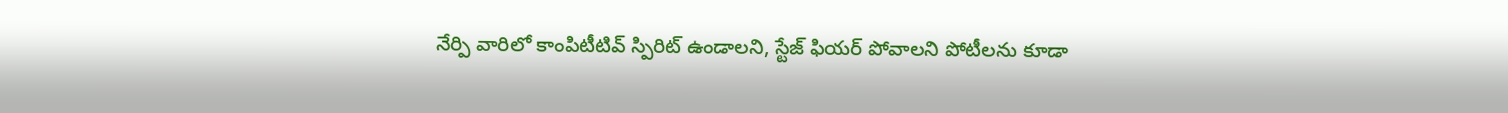నేర్పి వారిలో కాంపిటీటివ్ స్పిరిట్ ఉండాలని, స్టేజ్ ఫియర్ పోవాలని పోటీలను కూడా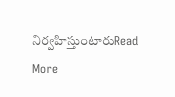నిర్వహిస్తుంటారుRead More